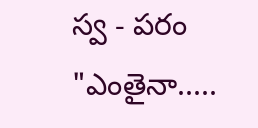స్వ - పరం
"ఎంతైనా.....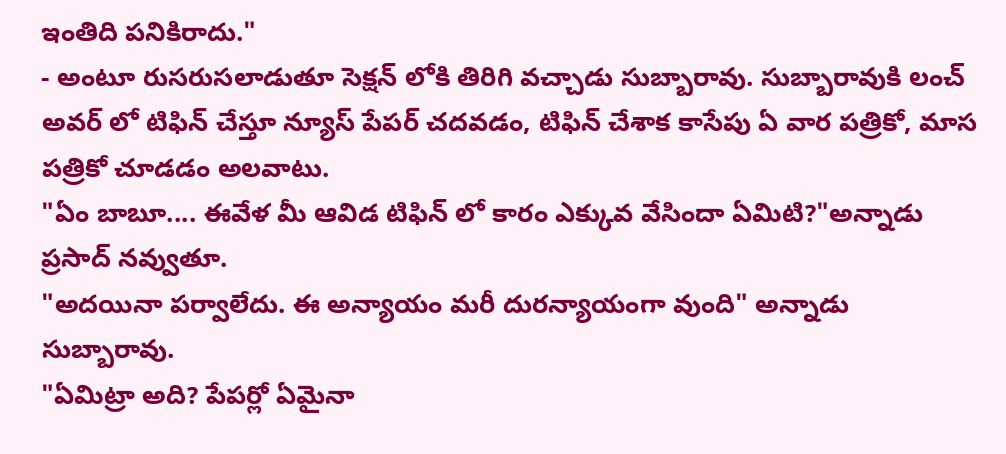ఇంతిది పనికిరాదు."
- అంటూ రుసరుసలాడుతూ సెక్షన్ లోకి తిరిగి వచ్చాడు సుబ్బారావు. సుబ్బారావుకి లంచ్ అవర్ లో టిఫిన్ చేస్తూ న్యూస్ పేపర్ చదవడం, టిఫిన్ చేశాక కాసేపు ఏ వార పత్రికో, మాస పత్రికో చూడడం అలవాటు.
"ఏం బాబూ.... ఈవేళ మీ ఆవిడ టిఫిన్ లో కారం ఎక్కువ వేసిందా ఏమిటి?"అన్నాడు ప్రసాద్ నవ్వుతూ.
"అదయినా పర్వాలేదు. ఈ అన్యాయం మరీ దురన్యాయంగా వుంది" అన్నాడు సుబ్బారావు.
"ఏమిట్రా అది? పేపర్లో ఏమైనా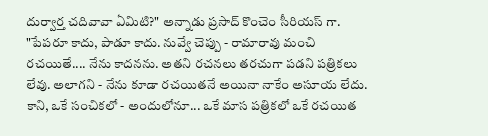దుర్వార్త చదివావా ఏమిటి?" అన్నాడు ప్రసాద్ కొంచెం సీరియస్ గా.
"పేపరూ కాదు, పాడూ కాదు. నువ్వే చెప్పు - రామారావు మంచి రచయితే.... నేను కాదనను. అతని రచనలు తరచుగా పడని పత్రికలు లేవు. అలాగని - నేను కూడా రచయితనే అయినా నాకేం అసూయ లేదు. కాని, ఒకే సంచికలో - అందులోనూ... ఒకే మాస పత్రికలో ఒకే రచయిత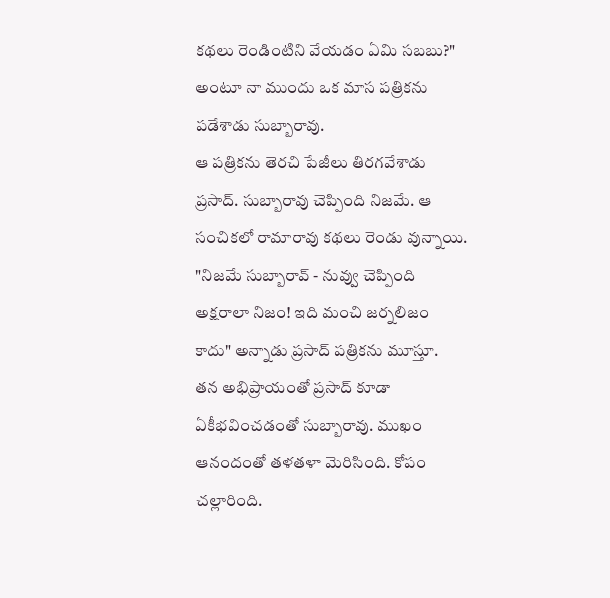కథలు రెండింటిని వేయడం ఏమి సబబు?" అంటూ నా ముందు ఒక మాస పత్రికను పడేశాడు సుబ్బారావు.
ఆ పత్రికను తెరచి పేజీలు తిరగవేశాడు ప్రసాద్. సుబ్బారావు చెప్పింది నిజమే. ఆ సంచికలో రామారావు కథలు రెండు వున్నాయి.
"నిజమే సుబ్బారావ్ - నువ్వు చెప్పింది అక్షరాలా నిజం! ఇది మంచి జర్నలిజం కాదు" అన్నాడు ప్రసాద్ పత్రికను మూస్తూ.
తన అభిప్రాయంతో ప్రసాద్ కూడా ఏకీభవించడంతో సుబ్బారావు. ముఖం ఆనందంతో తళతళా మెరిసింది. కోపం చల్లారింది.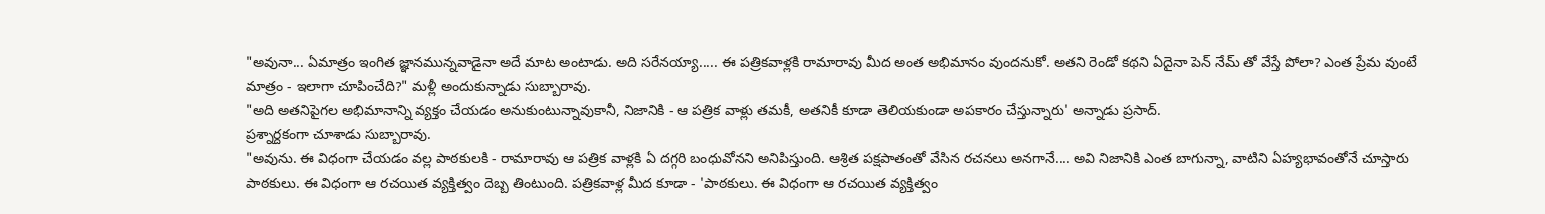"అవునా... ఏమాత్రం ఇంగిత జ్ఞానమున్నవాడైనా అదే మాట అంటాడు. అది సరేనయ్యా..... ఈ పత్రికవాళ్లకి రామారావు మీద అంత అభిమానం వుందనుకో. అతని రెండో కథని ఏదైనా పెన్ నేమ్ తో వేస్తే పోలా? ఎంత ప్రేమ వుంటే మాత్రం - ఇలాగా చూపించేది?" మళ్లీ అందుకున్నాడు సుబ్బారావు.
"అది అతనిపైగల అభిమానాన్ని వ్యక్తం చేయడం అనుకుంటున్నావుకానీ, నిజానికి - ఆ పత్రిక వాళ్లు తమకీ, అతనికీ కూడా తెలియకుండా అపకారం చేస్తున్నారు' అన్నాడు ప్రసాద్.
ప్రశ్నార్దకంగా చూశాడు సుబ్బారావు.
"అవును. ఈ విధంగా చేయడం వల్ల పాఠకులకి - రామారావు ఆ పత్రిక వాళ్లకి ఏ దగ్గరి బంధువోనని అనిపిస్తుంది. ఆశ్రిత పక్షపాతంతో వేసిన రచనలు అనగానే.... అవి నిజానికి ఎంత బాగున్నా, వాటిని ఏహ్యభావంతోనే చూస్తారు పాఠకులు. ఈ విధంగా ఆ రచయిత వ్యక్తిత్వం దెబ్బ తింటుంది. పత్రికవాళ్ల మీద కూడా - 'పాఠకులు. ఈ విధంగా ఆ రచయిత వ్యక్తిత్వం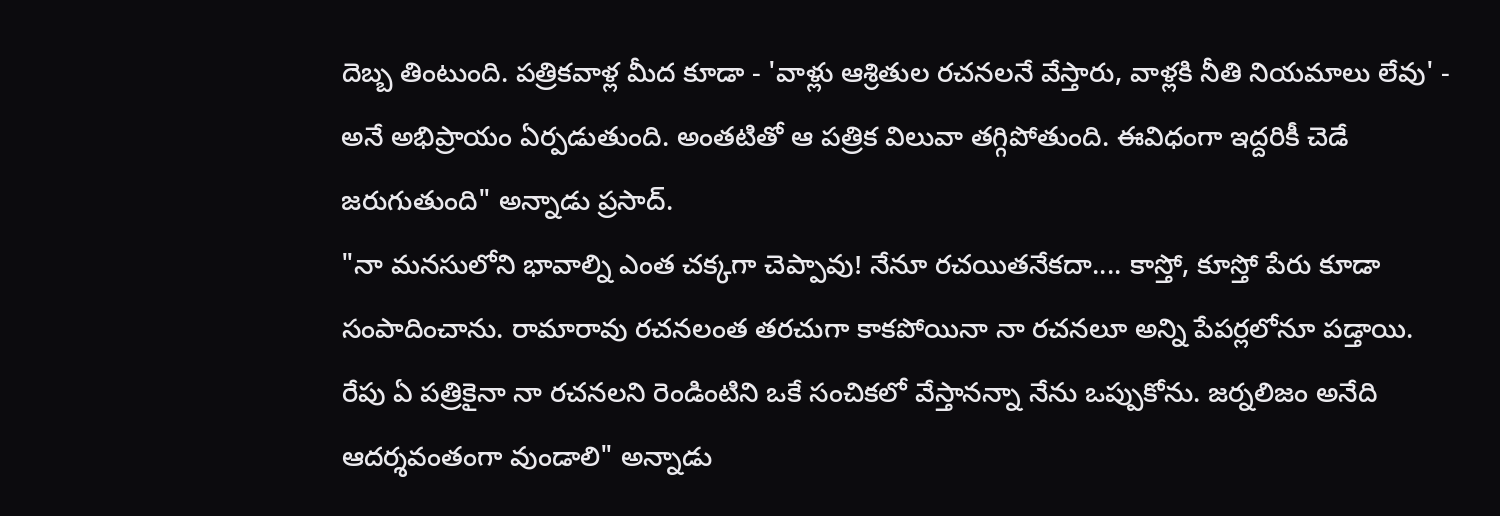దెబ్బ తింటుంది. పత్రికవాళ్ల మీద కూడా - 'వాళ్లు ఆశ్రితుల రచనలనే వేస్తారు, వాళ్లకి నీతి నియమాలు లేవు' - అనే అభిప్రాయం ఏర్పడుతుంది. అంతటితో ఆ పత్రిక విలువా తగ్గిపోతుంది. ఈవిధంగా ఇద్దరికీ చెడే జరుగుతుంది" అన్నాడు ప్రసాద్.
"నా మనసులోని భావాల్ని ఎంత చక్కగా చెప్పావు! నేనూ రచయితనేకదా.... కాస్తో, కూస్తో పేరు కూడా సంపాదించాను. రామారావు రచనలంత తరచుగా కాకపోయినా నా రచనలూ అన్ని పేపర్లలోనూ పడ్తాయి. రేపు ఏ పత్రికైనా నా రచనలని రెండింటిని ఒకే సంచికలో వేస్తానన్నా నేను ఒప్పుకోను. జర్నలిజం అనేది ఆదర్శవంతంగా వుండాలి" అన్నాడు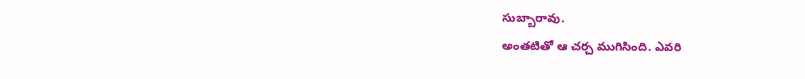సుబ్బారావు.
అంతటితో ఆ చర్చ ముగిసింది. ఎవరి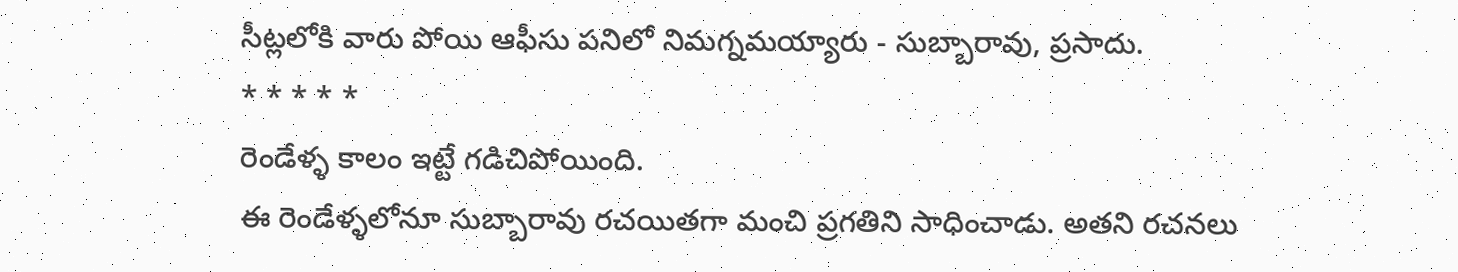సీట్లలోకి వారు పోయి ఆఫీసు పనిలో నిమగ్నమయ్యారు - సుబ్బారావు, ప్రసాదు.
* * * * *
రెండేళ్ళ కాలం ఇట్టే గడిచిపోయింది.
ఈ రెండేళ్ళలోనూ సుబ్బారావు రచయితగా మంచి ప్రగతిని సాధించాడు. అతని రచనలు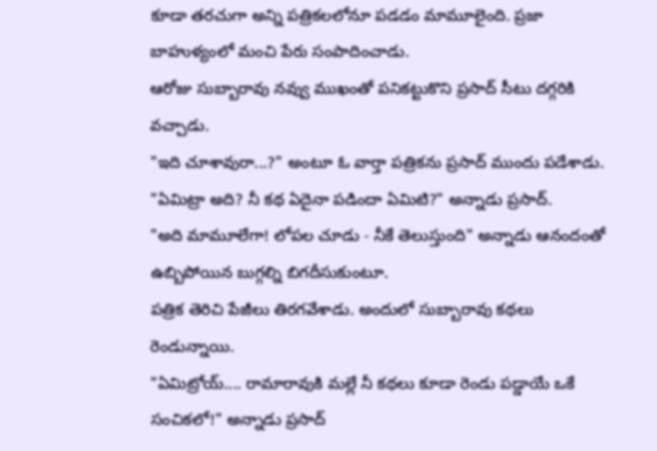కూడా తరచుగా అన్ని పత్రికలలోనూ పడడం మామూలైంది. ప్రజా బాహుళ్యంలో మంచి పేరు సంపాదించాడు.
ఆరోజు సుబ్బారావు నవ్వు ముఖంతో పనికట్టుకొని ప్రసాద్ సీటు దగ్గరికి వచ్చాడు.
"ఇది చూశావురా...?" అంటూ ఓ వార్తా పత్రికను ప్రసాద్ ముందు పడేశాడు.
"ఏమిట్రా అది? నీ కథ ఏదైనా పడిందా ఏమిటి?" అన్నాడు ప్రసాద్.
"అది మామూలేగా! లోపల చూడు - నీకే తెలుస్తుంది" అన్నాడు ఆనందంతో ఉబ్బిపోయిన బుగ్గల్ని బిగదీసుకుంటూ.
పత్రిక తెరిచి పేజీలు తిరగవేశాడు. అందులో సుబ్బారావు కథలు రెండున్నాయి.
"ఏమిట్రోయ్.... రామారావుకి మల్లే నీ కథలు కూడా రెండు పడ్డాయే ఒకే సంచికలో!" అన్నాడు ప్రసాద్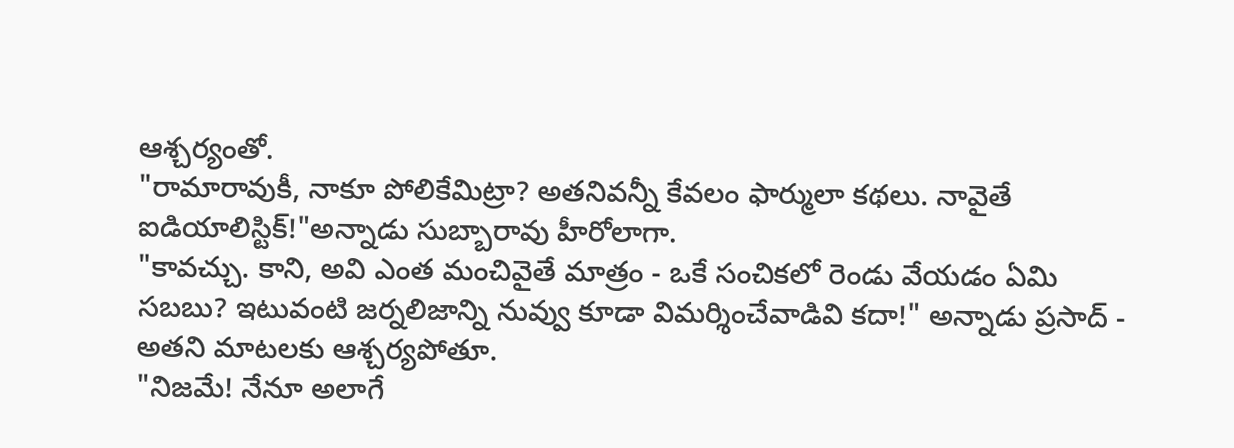ఆశ్చర్యంతో.
"రామారావుకీ, నాకూ పోలికేమిట్రా? అతనివన్నీ కేవలం ఫార్ములా కథలు. నావైతే ఐడియాలిస్టిక్!"అన్నాడు సుబ్బారావు హీరోలాగా.
"కావచ్చు. కాని, అవి ఎంత మంచివైతే మాత్రం - ఒకే సంచికలో రెండు వేయడం ఏమి సబబు? ఇటువంటి జర్నలిజాన్ని నువ్వు కూడా విమర్శించేవాడివి కదా!" అన్నాడు ప్రసాద్ - అతని మాటలకు ఆశ్చర్యపోతూ.
"నిజమే! నేనూ అలాగే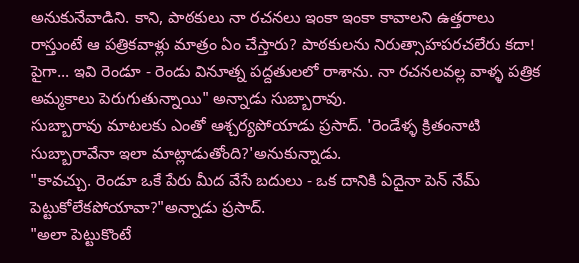అనుకునేవాడిని. కాని, పాఠకులు నా రచనలు ఇంకా ఇంకా కావాలని ఉత్తరాలు రాస్తుంటే ఆ పత్రికవాళ్లు మాత్రం ఏం చేస్తారు? పాఠకులను నిరుత్సాహపరచలేరు కదా! పైగా... ఇవి రెండూ - రెండు వినూత్న పద్దతులలో రాశాను. నా రచనలవల్ల వాళ్ళ పత్రిక అమ్మకాలు పెరుగుతున్నాయి" అన్నాడు సుబ్బారావు.
సుబ్బారావు మాటలకు ఎంతో ఆశ్చర్యపోయాడు ప్రసాద్. 'రెండేళ్ళ క్రితంనాటి సుబ్బారావేనా ఇలా మాట్లాడుతోంది?'అనుకున్నాడు.
"కావచ్చు. రెండూ ఒకే పేరు మీద వేసే బదులు - ఒక దానికి ఏదైనా పెన్ నేమ్ పెట్టుకోలేకపోయావా?"అన్నాడు ప్రసాద్.
"అలా పెట్టుకొంటే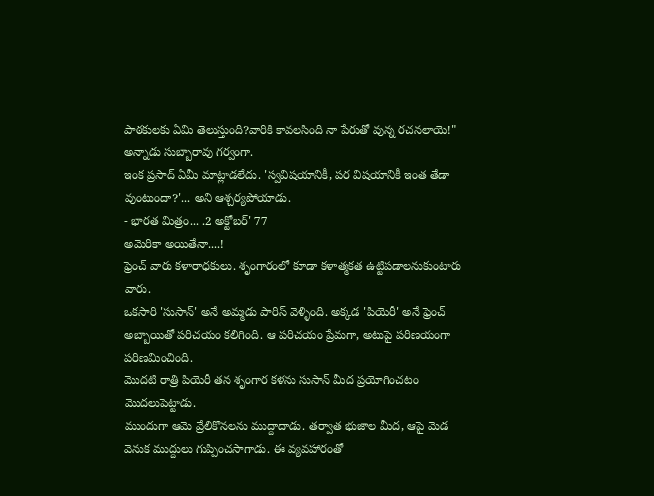పాఠకులకు ఏమి తెలుస్తుంది?వారికి కావలసింది నా పేరుతో వున్న రచనలాయె!" అన్నాడు సుబ్బారావు గర్వంగా.
ఇంక ప్రసాద్ ఏమీ మాట్లాడలేదు. 'స్వవిషయానికీ, పర విషయానికీ ఇంత తేడా వుంటుందా?'... అని ఆశ్చర్యపోయాడు.
- భారత మిత్రం... .2 అక్టోబర్' 77
అమెరికా అయితేనా....!
ఫ్రెంచ్ వారు కళారాధకులు. శృంగారంలో కూడా కళాత్మకత ఉట్టిపడాలనుకుంటారు వారు.
ఒకసారి 'సుసాన్' అనే అమ్మడు పారిస్ వెళ్ళింది. అక్కడ 'పియెరీ' అనే ఫ్రెంచ్ అబ్బాయితో పరిచయం కలిగింది. ఆ పరిచయం ప్రేమగా, అటుపై పరిణయంగా పరిణమించింది.
మొదటి రాత్రి పియెరీ తన శృంగార కళను సుసాన్ మీద ప్రయోగించటం మొదలుపెట్టాడు.
ముందుగా ఆమె వ్రేలికొనలను ముద్దాదాడు. తర్వాత భుజాల మీద, ఆపై మెడ వెనుక ముద్దులు గుప్పించసాగాడు. ఈ వ్యవహారంతో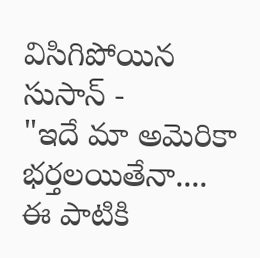విసిగిపోయిన సుసాన్ -
"ఇదే మా అమెరికా భర్తలయితేనా.... ఈ పాటికి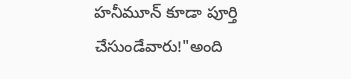హనీమూన్ కూడా పూర్తి చేసుండేవారు!"అంది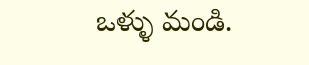ఒళ్ళు మండి.